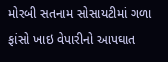મોરબી સતનામ સોસાયટીમાં ગળા ફાંસો ખાઇ વેપારીનો આપઘાત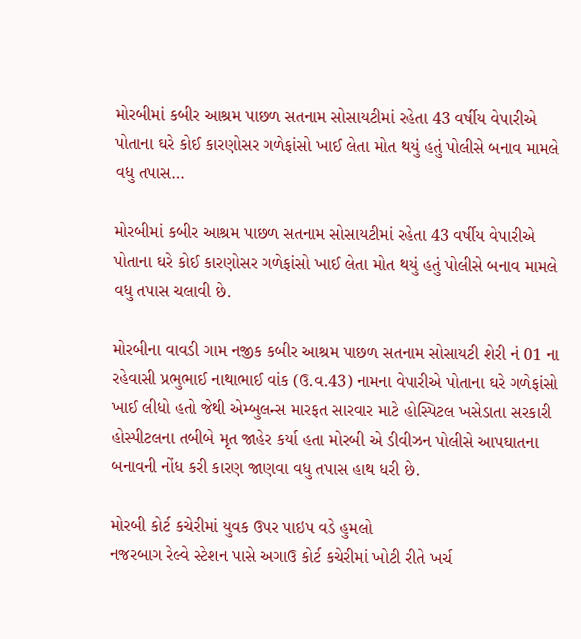મોરબીમાં કબીર આશ્રમ પાછળ સતનામ સોસાયટીમાં રહેતા 43 વર્ષીય વેપારીએ પોતાના ઘરે કોઈ કારણોસર ગળેફાંસો ખાઈ લેતા મોત થયું હતું પોલીસે બનાવ મામલે વધુ તપાસ…

મોરબીમાં કબીર આશ્રમ પાછળ સતનામ સોસાયટીમાં રહેતા 43 વર્ષીય વેપારીએ પોતાના ઘરે કોઈ કારણોસર ગળેફાંસો ખાઈ લેતા મોત થયું હતું પોલીસે બનાવ મામલે વધુ તપાસ ચલાવી છે.

મોરબીના વાવડી ગામ નજીક કબીર આશ્રમ પાછળ સતનામ સોસાયટી શેરી નં 01 ના રહેવાસી પ્રભુભાઈ નાથાભાઈ વાંક (ઉ.વ.43) નામના વેપારીએ પોતાના ઘરે ગળેફાંસો ખાઈ લીધો હતો જેથી એમ્બુલન્સ મારફત સારવાર માટે હોસ્પિટલ ખસેડાતા સરકારી હોસ્પીટલના તબીબે મૃત જાહેર કર્યા હતા મોરબી એ ડીવીઝન પોલીસે આપઘાતના બનાવની નોંધ કરી કારણ જાણવા વધુ તપાસ હાથ ધરી છે.

મોરબી કોર્ટ કચેરીમાં યુવક ઉપર પાઇપ વડે હુમલો
નજરબાગ રેલ્વે સ્ટેશન પાસે અગાઉ કોર્ટ કચેરીમાં ખોટી રીતે ખર્ચ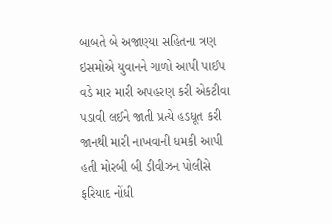બાબતે બે અજાણ્યા સહિતના ત્રણ ઇસમોએ યુવાનને ગાળો આપી પાઈપ વડે માર મારી અપહરણ કરી એકટીવા પડાવી લઈને જાતી પ્રત્યે હડધૂત કરી જાનથી મારી નાખવાની ધમકી આપી હતી મોરબી બી ડીવીઝન પોલીસે ફરિયાદ નોંધી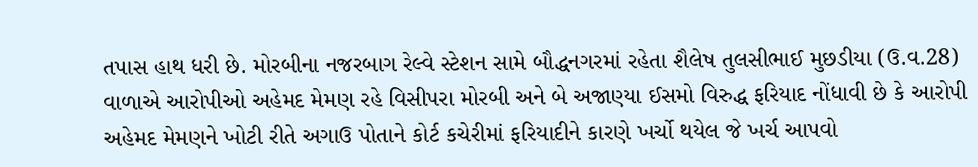તપાસ હાથ ધરી છે. મોરબીના નજરબાગ રેલ્વે સ્ટેશન સામે બૌદ્ધનગરમાં રહેતા શૈલેષ તુલસીભાઈ મુછડીયા (ઉ.વ.28) વાળાએ આરોપીઓ અહેમદ મેમણ રહે વિસીપરા મોરબી અને બે અજાણ્યા ઈસમો વિરુદ્ધ ફરિયાદ નોંધાવી છે કે આરોપી અહેમદ મેમણને ખોટી રીતે અગાઉ પોતાને કોર્ટ કચેરીમાં ફરિયાદીને કારણે ખર્ચો થયેલ જે ખર્ચ આપવો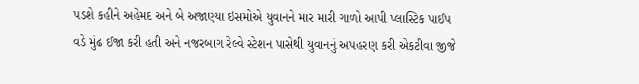પડશે કહીને અહેમદ અને બે અજાણ્યા ઇસમોએ યુવાનને માર મારી ગાળો આપી પ્લાસ્ટિક પાઈપ વડે મુંઢ ઈજા કરી હતી અને નજરબાગ રેલ્વે સ્ટેશન પાસેથી યુવાનનું અપહરણ કરી એકટીવા જીજે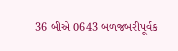36 બીએ 0643 બળજબરીપૂર્વક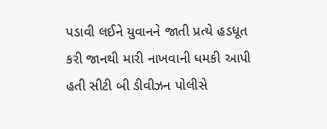પડાવી લઈને યુવાનને જાતી પ્રત્યે હડધૂત કરી જાનથી મારી નાખવાની ધમકી આપી હતી સીટી બી ડીવીઝન પોલીસે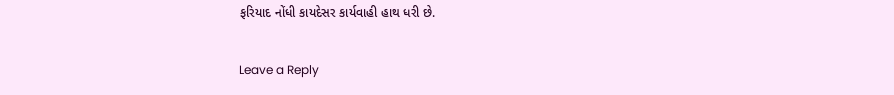ફરિયાદ નોંધી કાયદેસર કાર્યવાહી હાથ ધરી છે.

Leave a Reply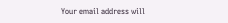Your email address will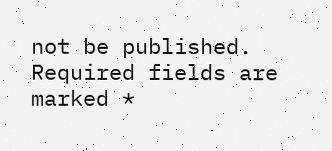not be published. Required fields are marked *